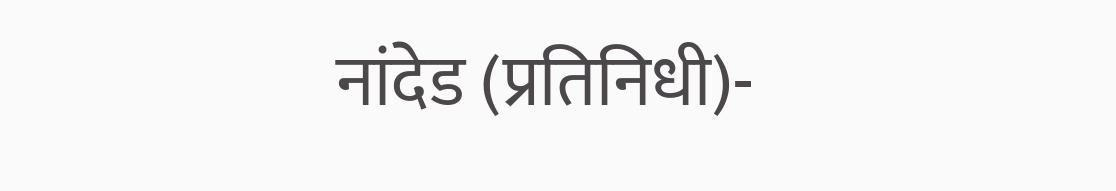नांदेड (प्रतिनिधी)-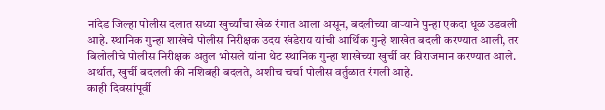नांदेड जिल्हा पोलीस दलात सध्या खुर्च्यांचा खेळ रंगात आला असून, बदलीच्या वाऱ्याने पुन्हा एकदा धूळ उडवली आहे. स्थानिक गुन्हा शाखेचे पोलीस निरीक्षक उदय खंडेराय यांची आर्थिक गुन्हे शाखेत बदली करण्यात आली, तर बिलोलीचे पोलीस निरीक्षक अतुल भोसले यांना थेट स्थानिक गुन्हा शाखेच्या खुर्ची वर विराजमान करण्यात आले. अर्थात, खुर्ची बदलली की नशिबही बदलते, अशीच चर्चा पोलीस वर्तुळात रंगली आहे.
काही दिवसांपूर्वी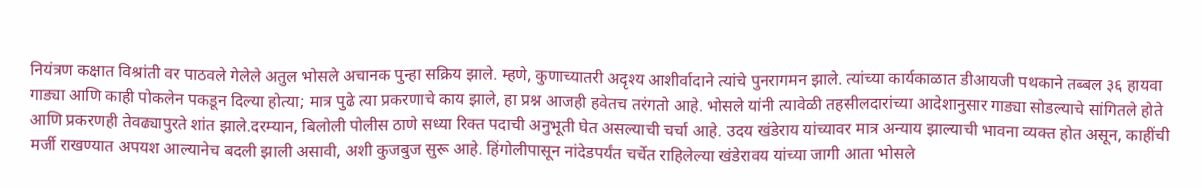नियंत्रण कक्षात विश्रांती वर पाठवले गेलेले अतुल भोसले अचानक पुन्हा सक्रिय झाले. म्हणे, कुणाच्यातरी अदृश्य आशीर्वादाने त्यांचे पुनरागमन झाले. त्यांच्या कार्यकाळात डीआयजी पथकाने तब्बल ३६ हायवा गाड्या आणि काही पोकलेन पकडून दिल्या होत्या; मात्र पुढे त्या प्रकरणाचे काय झाले, हा प्रश्न आजही हवेतच तरंगतो आहे. भोसले यांनी त्यावेळी तहसीलदारांच्या आदेशानुसार गाड्या सोडल्याचे सांगितले होते आणि प्रकरणही तेवढ्यापुरते शांत झाले.दरम्यान, बिलोली पोलीस ठाणे सध्या रिक्त पदाची अनुभूती घेत असल्याची चर्चा आहे. उदय खंडेराय यांच्यावर मात्र अन्याय झाल्याची भावना व्यक्त होत असून, काहींची मर्जी राखण्यात अपयश आल्यानेच बदली झाली असावी, अशी कुजबुज सुरू आहे. हिंगोलीपासून नांदेडपर्यंत चर्चेत राहिलेल्या खंडेरावय यांच्या जागी आता भोसले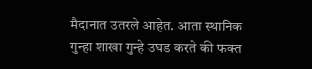मैदानात उतरले आहेत. आता स्थानिक गुन्हा शाखा गुन्हे उघड करते की फक्त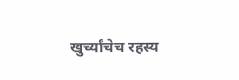खुर्च्यांचेच रहस्य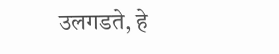उलगडते, हे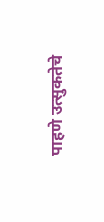पाहणे उत्सुकतेचे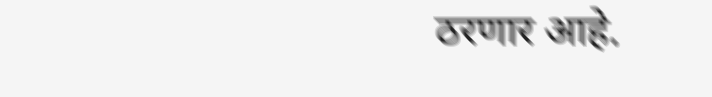ठरणार आहे.